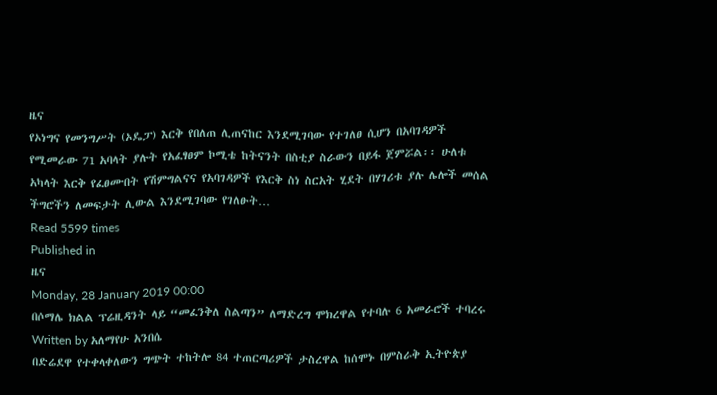ዜና
የኦነግና የመንግሥት (ኦዴፓ) እርቅ የበለጠ ሊጠናከር እንደሚገባው የተገለፀ ሲሆን በአባገዳዎች የሚመራው 71 አባላት ያሉት የአፈፃፀም ኮሚቴ ከትናንት በስቲያ ስራውን በይፋ ጀምሯል፡፡ ሁለቱ አካላት እርቅ የፈፀሙበት የሽምግልናና የአባገዳዎች የእርቅ ስነ ስርአት ሂደት በሃገሪቱ ያሉ ሌሎች መሰል ችግሮችን ለመፍታት ሊውል እንደሚገባው የገለፁት…
Read 5599 times
Published in
ዜና
Monday, 28 January 2019 00:00
በሶማሌ ክልል ፕሬዚዳንት ላይ “መፈንቅለ ስልጣን” ለማድረግ ሞክረዋል የተባሉ 6 አመራሮች ተባረሩ
Written by አለማየሁ አንበሴ
በድሬደዋ የተቀላቀለውን ግጭት ተከትሎ 84 ተጠርጣሪዎች ታስረዋል ከሰሞኑ በምስራቅ ኢትዮጵያ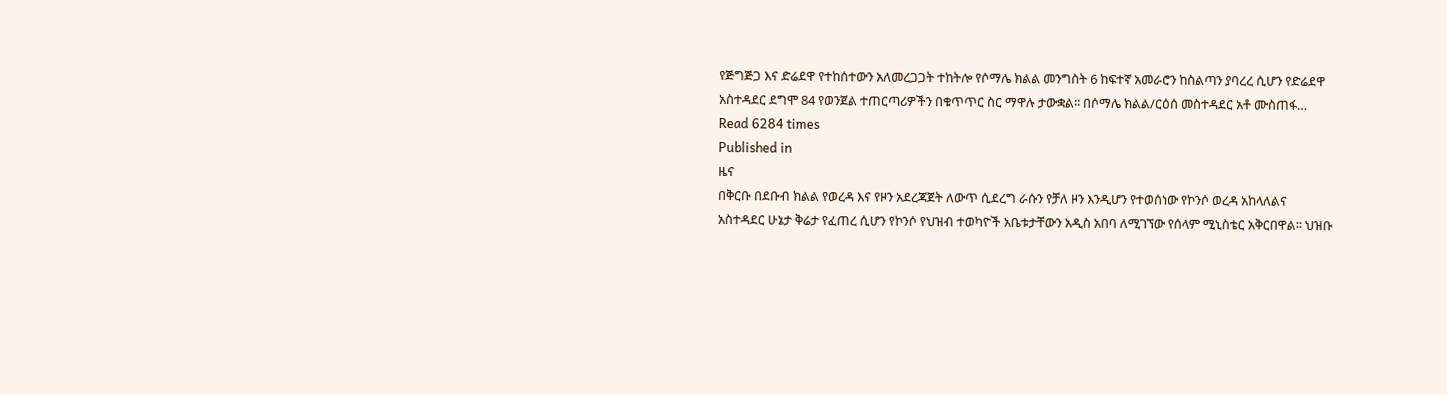የጅግጅጋ እና ድሬደዋ የተከሰተውን አለመረጋጋት ተከትሎ የሶማሌ ክልል መንግስት 6 ከፍተኛ አመራሮን ከስልጣን ያባረረ ሲሆን የድሬደዋ አስተዳደር ደግሞ 84 የወንጀል ተጠርጣሪዎችን በቁጥጥር ስር ማዋሉ ታውቋል፡፡ በሶማሌ ክልል/ርዕሰ መስተዳደር አቶ ሙስጠፋ…
Read 6284 times
Published in
ዜና
በቅርቡ በደቡብ ክልል የወረዳ እና የዞን አደረጃጀት ለውጥ ሲደረግ ራሱን የቻለ ዞን እንዲሆን የተወሰነው የኮንሶ ወረዳ አከላለልና አስተዳደር ሁኔታ ቅሬታ የፈጠረ ሲሆን የኮንሶ የህዝብ ተወካዮች አቤቱታቸውን አዲስ አበባ ለሚገኘው የሰላም ሚኒስቴር አቅርበዋል፡፡ ህዝቡ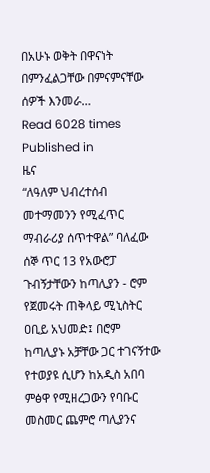በአሁኑ ወቅት በዋናነት በምንፈልጋቸው በምናምናቸው ሰዎች እንመራ…
Read 6028 times
Published in
ዜና
“ለዓለም ህብረተሰብ መተማመንን የሚፈጥር ማብራሪያ ሰጥተዋል” ባለፈው ሰኞ ጥር 13 የአውሮፓ ጉብኝታቸውን ከጣሊያን - ሮም የጀመሩት ጠቅላይ ሚኒስትር ዐቢይ አህመድ፤ በሮም ከጣሊያኑ አቻቸው ጋር ተገናኝተው የተወያዩ ሲሆን ከአዲስ አበባ ምፅዋ የሚዘረጋውን የባቡር መስመር ጨምሮ ጣሊያንና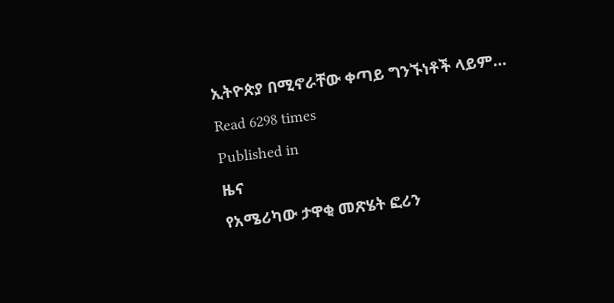ኢትዮጵያ በሚኖራቸው ቀጣይ ግንኙነቶች ላይም…
Read 6298 times
Published in
ዜና
የአሜሪካው ታዋቂ መጽሄት ፎሪን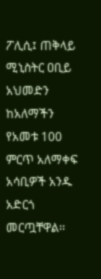ፖሊሲ፤ ጠቅላይ ሚኒስትር ዐቢይ አህመድን ከአለማችን የአመቱ 100 ምርጥ አለማቀፍ አሳቢዎች አንዱ አድርጎ መርጧቸዋል፡፡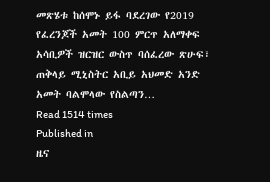መጽሄቱ ከሰሞኑ ይፋ ባደረገው የ2019 የፈረንጆች አመት 100 ምርጥ አለማቀፍ አሳቢዎች ዝርዝር ውስጥ ባሰፈረው ጽሁፍ፣ ጠቅላይ ሚኒስትር አቢይ አህመድ አንድ አመት ባልሞላው የስልጣን…
Read 1514 times
Published in
ዜና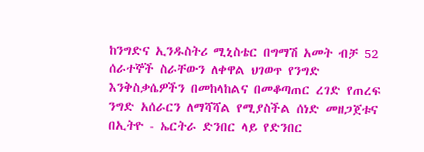ከንግድና ኢንዱስትሪ ሚኒስቴር በግማሽ አመት ብቻ 52 ሰራተኞች ስራቸውን ለቀዋል ህገወጥ የንግድ እንቅስቃሴዎችን በመከላከልና በመቆጣጠር ረገድ የጠረፍ ንግድ አሰራርን ለማሻሻል የሚያስችል ሰነድ መዘጋጀቱና በኢትዮ - ኤርትራ ድንበር ላይ የድንበር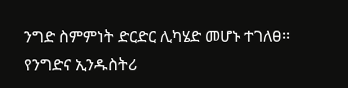ንግድ ስምምነት ድርድር ሊካሄድ መሆኑ ተገለፀ፡፡ የንግድና ኢንዱስትሪ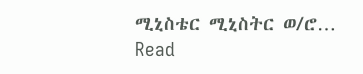ሚኒስቴር ሚኒስትር ወ/ሮ…
Read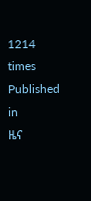1214 times
Published in
ዜና